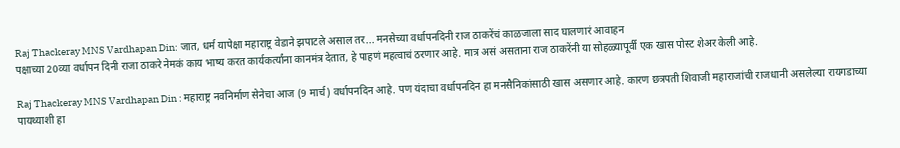Raj Thackeray MNS Vardhapan Din: जात, धर्म यापेक्षा महाराष्ट्र वेडाने झपाटले असाल तर... मनसेच्या वर्धापनदिनी राज ठाकरेंचं काळजाला साद घालणारं आवाहन
पक्षाच्या 20व्या वर्धापन दिनी राजा ठाकरे नेमकं काय भाष्य करत कार्यकर्त्यांना कानमंत्र देतात, हे पाहणं महत्वाचं ठरणार आहे. मात्र असं असताना राज ठाकरेंनी या सोहळ्यापूर्वी एक खास पोस्ट शेअर केली आहे.

Raj Thackeray MNS Vardhapan Din : महाराष्ट्र नवनिर्माण सेनेचा आज (9 मार्च) वर्धापनदिन आहे. पण यंदाचा वर्धापनदिन हा मनसैनिकांसाठी खास असणार आहे. कारण छत्रपती शिवाजी महाराजांची राजधानी असलेल्या रायगडाच्या पायथ्याशी हा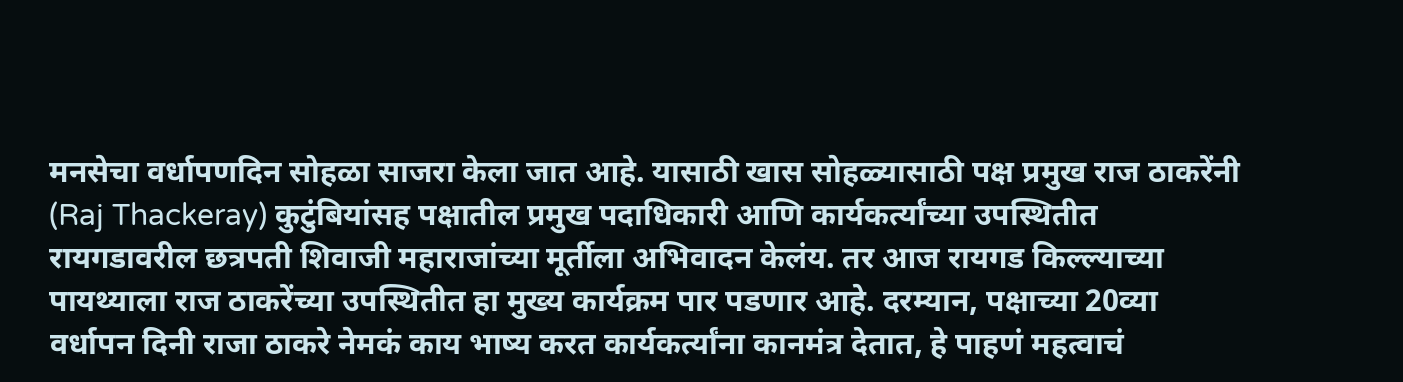मनसेचा वर्धापणदिन सोहळा साजरा केला जात आहे. यासाठी खास सोहळ्यासाठी पक्ष प्रमुख राज ठाकरेंनी (Raj Thackeray) कुटुंबियांसह पक्षातील प्रमुख पदाधिकारी आणि कार्यकर्त्यांच्या उपस्थितीत रायगडावरील छत्रपती शिवाजी महाराजांच्या मूर्तीला अभिवादन केलंय. तर आज रायगड किल्ल्याच्या पायथ्याला राज ठाकरेंच्या उपस्थितीत हा मुख्य कार्यक्रम पार पडणार आहे. दरम्यान, पक्षाच्या 20व्या वर्धापन दिनी राजा ठाकरे नेमकं काय भाष्य करत कार्यकर्त्यांना कानमंत्र देतात, हे पाहणं महत्वाचं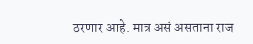ठरणार आहे. मात्र असं असताना राज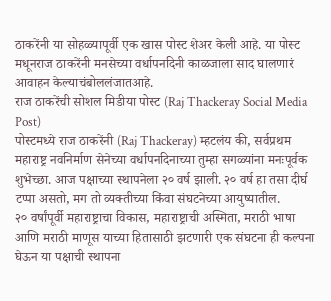ठाकरेंनी या सोहळ्यापूर्वी एक खास पोस्ट शेअर केली आहे. या पोस्ट मधूनराज ठाकरेंनी मनसेच्या वर्धापनदिनी काळजाला साद घालणारं आवाहन केल्याचंबोललंजातआहे.
राज ठाकरेंची सोशल मिडीया पोस्ट (Raj Thackeray Social Media Post)
पोस्टमध्ये राज ठाकरेंनी (Raj Thackeray) म्हटलंय की, सर्वप्रथम महाराष्ट्र नवनिर्माण सेनेच्या वर्धापनदिनाच्या तुम्हा सगळ्यांना मनःपूर्वक शुभेच्छा. आज पक्षाच्या स्थापनेला २० वर्ष झाली. २० वर्ष हा तसा दीर्घ टप्पा असतो, मग तो व्यक्तीच्या किंवा संघटनेच्या आयुष्यातील.
२० वर्षांपूर्वी महाराष्ट्राचा विकास, महाराष्ट्राची अस्मिता, मराठी भाषा आणि मराठी माणूस याच्या हितासाठी झटणारी एक संघटना ही कल्पना घेऊन या पक्षाची स्थापना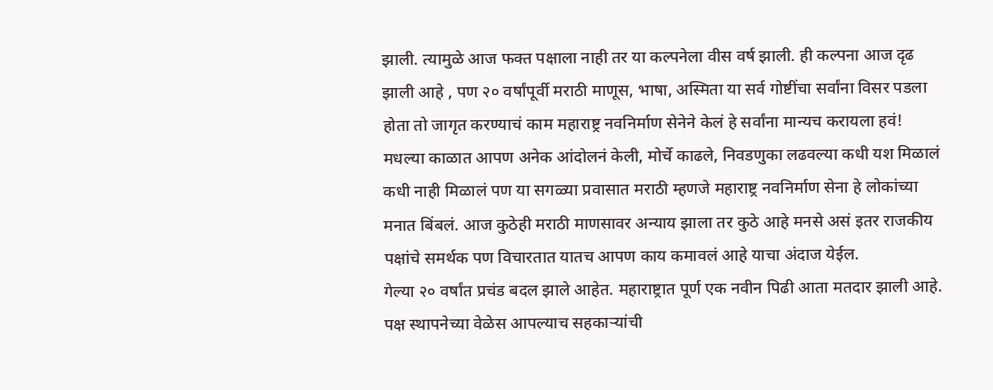झाली. त्यामुळे आज फक्त पक्षाला नाही तर या कल्पनेला वीस वर्ष झाली. ही कल्पना आज दृढ झाली आहे , पण २० वर्षांपूर्वी मराठी माणूस, भाषा, अस्मिता या सर्व गोष्टींचा सर्वांना विसर पडला होता तो जागृत करण्याचं काम महाराष्ट्र नवनिर्माण सेनेने केलं हे सर्वांना मान्यच करायला हवं! मधल्या काळात आपण अनेक आंदोलनं केली, मोर्चे काढले, निवडणुका लढवल्या कधी यश मिळालं कधी नाही मिळालं पण या सगळ्या प्रवासात मराठी म्हणजे महाराष्ट्र नवनिर्माण सेना हे लोकांच्या मनात बिंबलं. आज कुठेही मराठी माणसावर अन्याय झाला तर कुठे आहे मनसे असं इतर राजकीय पक्षांचे समर्थक पण विचारतात यातच आपण काय कमावलं आहे याचा अंदाज येईल.
गेल्या २० वर्षांत प्रचंड बदल झाले आहेत. महाराष्ट्रात पूर्ण एक नवीन पिढी आता मतदार झाली आहे. पक्ष स्थापनेच्या वेळेस आपल्याच सहकाऱ्यांची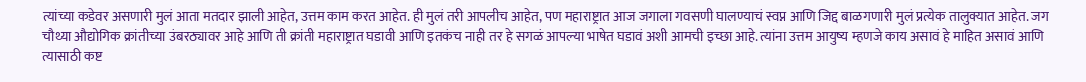त्यांच्या कडेवर असणारी मुलं आता मतदार झाली आहेत, उत्तम काम करत आहेत. ही मुलं तरी आपलीच आहेत, पण महाराष्ट्रात आज जगाला गवसणी घालण्याचं स्वप्न आणि जिद्द बाळगणारी मुलं प्रत्येक तालुक्यात आहेत. जग चौथ्या औद्योगिक क्रांतीच्या उंबरठ्यावर आहे आणि ती क्रांती महाराष्ट्रात घडावी आणि इतकंच नाही तर हे सगळं आपल्या भाषेत घडावं अशी आमची इच्छा आहे. त्यांना उत्तम आयुष्य म्हणजे काय असावं हे माहित असावं आणि त्यासाठी कष्ट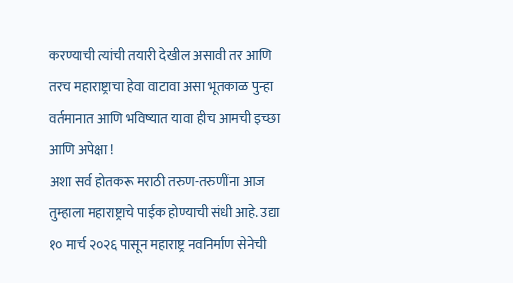करण्याची त्यांची तयारी देखील असावी तर आणि तरच महाराष्ट्राचा हेवा वाटावा असा भूतकाळ पुन्हा वर्तमानात आणि भविष्यात यावा हीच आमची इच्छा आणि अपेक्षा !
अशा सर्व होतकरू मराठी तरुण-तरुणींना आज तुम्हाला महाराष्ट्राचे पाईक होण्याची संधी आहे. उद्या १० मार्च २०२६ पासून महाराष्ट्र नवनिर्माण सेनेची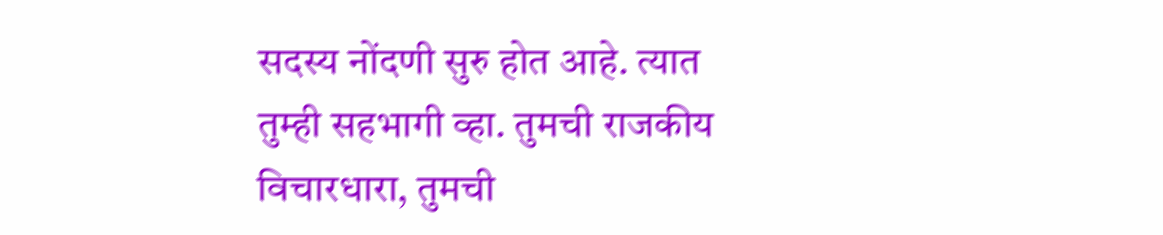सदस्य नोंदणी सुरु होत आहे. त्यात तुम्ही सहभागी व्हा. तुमची राजकीय विचारधारा, तुमची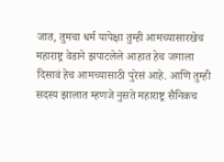जात, तुमचा धर्म यापेक्षा तुम्ही आमच्यासारखेच महाराष्ट्र वेडाने झपाटलेले आहात हेच जगाला दिसावं हेच आमच्यासाठी पुरेसं आहे. आणि तुम्ही सदस्य झालात म्हणजे नुसते महाराष्ट्र सैनिकच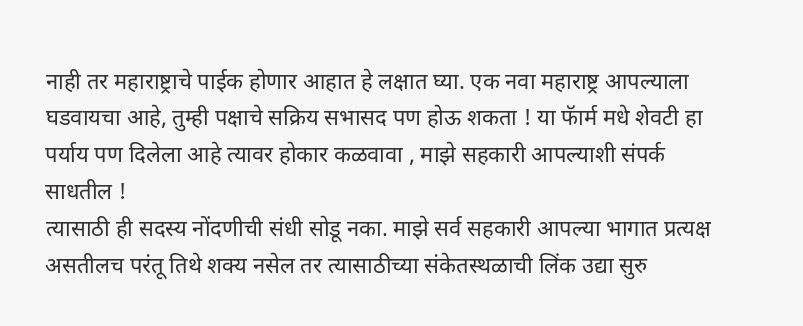नाही तर महाराष्ट्राचे पाईक होणार आहात हे लक्षात घ्या. एक नवा महाराष्ट्र आपल्याला घडवायचा आहे, तुम्ही पक्षाचे सक्रिय सभासद पण होऊ शकता ! या फॅार्म मधे शेवटी हा पर्याय पण दिलेला आहे त्यावर होकार कळवावा , माझे सहकारी आपल्याशी संपर्क साधतील !
त्यासाठी ही सदस्य नोंदणीची संधी सोडू नका. माझे सर्व सहकारी आपल्या भागात प्रत्यक्ष असतीलच परंतू तिथे शक्य नसेल तर त्यासाठीच्या संकेतस्थळाची लिंक उद्या सुरु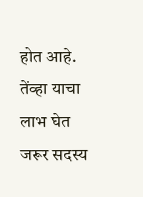होत आहे. तेंव्हा याचा लाभ घेत जरूर सदस्य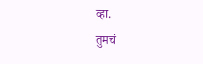व्हा.
तुमचं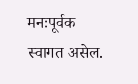मनःपूर्वक स्वागत असेल.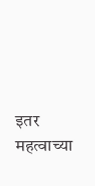इतर महत्वाच्या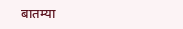बातम्या